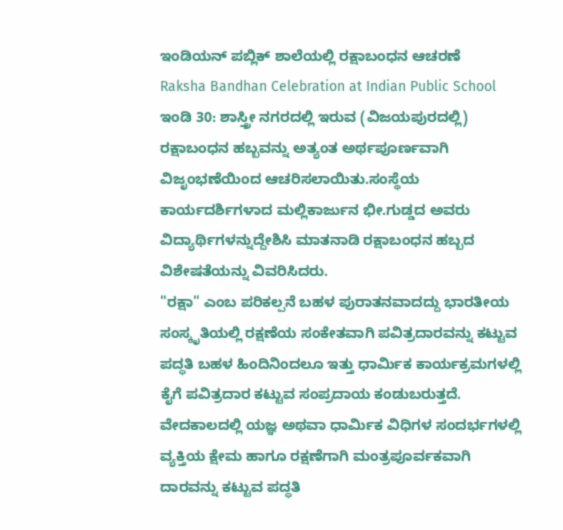ಇಂಡಿಯನ್ ಪಬ್ಲಿಕ್ ಶಾಲೆಯಲ್ಲಿ ರಕ್ಷಾಬಂಧನ ಆಚರಣೆ
Raksha Bandhan Celebration at Indian Public School
ಇಂಡಿ 30: ಶಾಸ್ತ್ರೀ ನಗರದಲ್ಲಿ ಇರುವ (ವಿಜಯಪುರದಲ್ಲಿ) ರಕ್ಷಾಬಂಧನ ಹಬ್ಬವನ್ನು ಅತ್ಯಂತ ಅರ್ಥಪೂರ್ಣವಾಗಿ ವಿಜೃಂಭಣೆಯಿಂದ ಆಚರಿಸಲಾಯಿತು.ಸಂಸ್ಥೆಯ ಕಾರ್ಯದರ್ಶಿಗಳಾದ ಮಲ್ಲಿಕಾರ್ಜುನ ಭೀ.ಗುಡ್ಡದ ಅವರು ವಿದ್ಯಾರ್ಥಿಗಳನ್ನುದ್ದೇಶಿಸಿ ಮಾತನಾಡಿ ರಕ್ಷಾಬಂಧನ ಹಬ್ಬದ ವಿಶೇಷತೆಯನ್ನು ವಿವರಿಸಿದರು.
"ರಕ್ಷಾ" ಎಂಬ ಪರಿಕಲ್ಪನೆ ಬಹಳ ಪುರಾತನವಾದದ್ದು ಭಾರತೀಯ ಸಂಸ್ಕೃತಿಯಲ್ಲಿ ರಕ್ಷಣೆಯ ಸಂಕೇತವಾಗಿ ಪವಿತ್ರದಾರವನ್ನು ಕಟ್ಟುವ ಪದ್ಧತಿ ಬಹಳ ಹಿಂದಿನಿಂದಲೂ ಇತ್ತು ಧಾರ್ಮಿಕ ಕಾರ್ಯಕ್ರಮಗಳಲ್ಲಿ ಕೈಗೆ ಪವಿತ್ರದಾರ ಕಟ್ಟುವ ಸಂಪ್ರದಾಯ ಕಂಡುಬರುತ್ತದೆ. ವೇದಕಾಲದಲ್ಲಿ ಯಜ್ಞ ಅಥವಾ ಧಾರ್ಮಿಕ ವಿಧಿಗಳ ಸಂದರ್ಭಗಳಲ್ಲಿ ವ್ಯಕ್ತಿಯ ಕ್ಷೇಮ ಹಾಗೂ ರಕ್ಷಣೆಗಾಗಿ ಮಂತ್ರಪೂರ್ವಕವಾಗಿ ದಾರವನ್ನು ಕಟ್ಟುವ ಪದ್ಧತಿ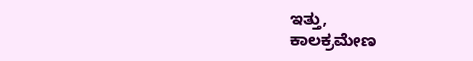ಇತ್ತು,
ಕಾಲಕ್ರಮೇಣ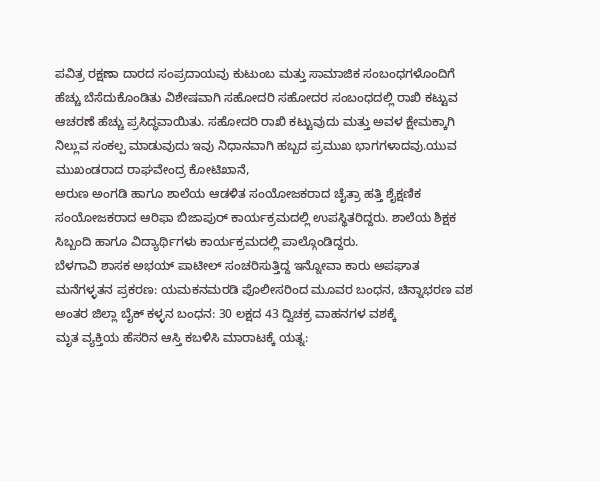ಪವಿತ್ರ ರಕ್ಷಣಾ ದಾರದ ಸಂಪ್ರದಾಯವು ಕುಟುಂಬ ಮತ್ತು ಸಾಮಾಜಿಕ ಸಂಬಂಧಗಳೊಂದಿಗೆ ಹೆಚ್ಚು ಬೆಸೆದುಕೊಂಡಿತು ವಿಶೇಷವಾಗಿ ಸಹೋದರಿ ಸಹೋದರ ಸಂಬಂಧದಲ್ಲಿ ರಾಖಿ ಕಟ್ಟುವ ಆಚರಣೆ ಹೆಚ್ಚು ಪ್ರಸಿದ್ಧವಾಯಿತು. ಸಹೋದರಿ ರಾಖಿ ಕಟ್ಟುವುದು ಮತ್ತು ಅವಳ ಕ್ಷೇಮಕ್ಕಾಗಿ ನಿಲ್ಲುವ ಸಂಕಲ್ಪ ಮಾಡುವುದು ಇವು ನಿಧಾನವಾಗಿ ಹಬ್ಬದ ಪ್ರಮುಖ ಭಾಗಗಳಾದವು.ಯುವ ಮುಖಂಡರಾದ ರಾಘವೇಂದ್ರ ಕೋಟಿಖಾನೆ,
ಅರುಣ ಅಂಗಡಿ ಹಾಗೂ ಶಾಲೆಯ ಆಡಳಿತ ಸಂಯೋಜಕರಾದ ಚೈತ್ರಾ ಹತ್ತಿ ಶೈಕ್ಷಣಿಕ ಸಂಯೋಜಕರಾದ ಆರಿಫಾ ಬಿಜಾಪುರ್ ಕಾರ್ಯಕ್ರಮದಲ್ಲಿ ಉಪಸ್ಥಿತರಿದ್ದರು. ಶಾಲೆಯ ಶಿಕ್ಷಕ ಸಿಬ್ಬಂದಿ ಹಾಗೂ ವಿದ್ಯಾರ್ಥಿಗಳು ಕಾರ್ಯಕ್ರಮದಲ್ಲಿ ಪಾಲ್ಗೊಂಡಿದ್ದರು.
ಬೆಳಗಾವಿ ಶಾಸಕ ಅಭಯ್ ಪಾಟೀಲ್ ಸಂಚರಿಸುತ್ತಿದ್ದ ಇನ್ನೋವಾ ಕಾರು ಅಪಘಾತ
ಮನೆಗಳ್ಳತನ ಪ್ರಕರಣ: ಯಮಕನಮರಡಿ ಪೊಲೀಸರಿಂದ ಮೂವರ ಬಂಧನ, ಚಿನ್ನಾಭರಣ ವಶ
ಅಂತರ ಜಿಲ್ಲಾ ಬೈಕ್ ಕಳ್ಳನ ಬಂಧನ: 30 ಲಕ್ಷದ 43 ದ್ವಿಚಕ್ರ ವಾಹನಗಳ ವಶಕ್ಕೆ
ಮೃತ ವ್ಯಕ್ತಿಯ ಹೆಸರಿನ ಆಸ್ತಿ ಕಬಳಿಸಿ ಮಾರಾಟಕ್ಕೆ ಯತ್ನ: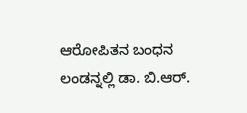ಆರೋಪಿತನ ಬಂಧನ
ಲಂಡನ್ನಲ್ಲಿ ಡಾ. ಬಿ.ಆರ್.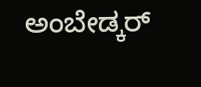ಅಂಬೇಡ್ಕರ್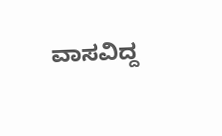ವಾಸವಿದ್ದ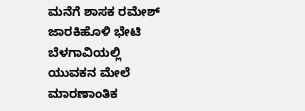ಮನೆಗೆ ಶಾಸಕ ರಮೇಶ್ ಜಾರಕಿಹೊಳಿ ಭೇಟಿ
ಬೆಳಗಾವಿಯಲ್ಲಿ ಯುವಕನ ಮೇಲೆ ಮಾರಣಾಂತಿಕ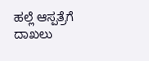ಹಲ್ಲೆ ಆಸ್ಪತ್ರೆಗೆ ದಾಖಲು